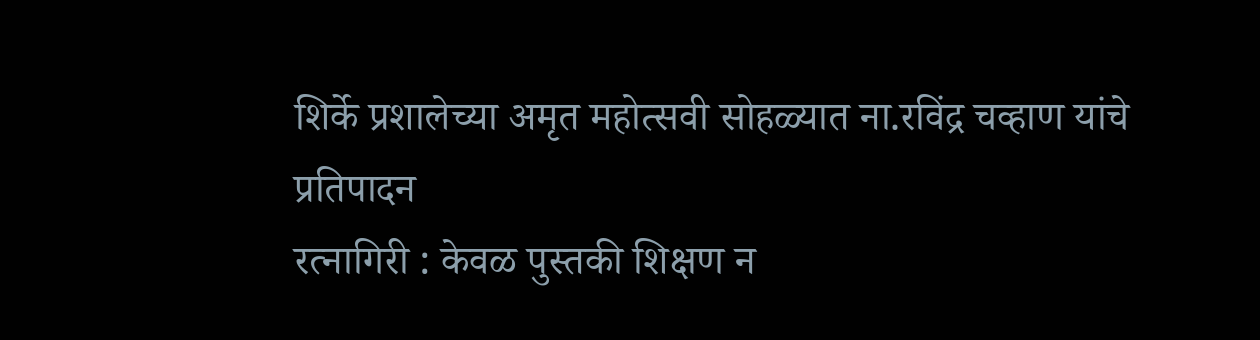शिर्के प्रशालेच्या अमृत महोत्सवी सोहळ्यात ना.रविंद्र चव्हाण यांचे प्रतिपादन
रत्नागिरी : केवळ पुस्तकी शिक्षण न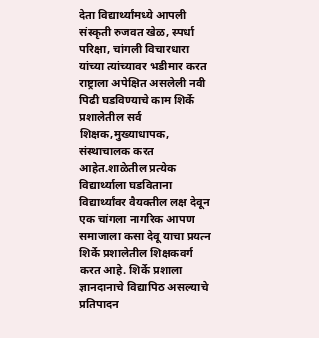देता विद्यार्थ्यांमध्ये आपली संस्कृती रुजवत खेळ, स्पर्धा परिक्षा, चांगली विचारधारा यांच्या त्यांच्यावर भडीमार करत राष्ट्राला अपेक्षित असलेली नवी पिढी घडविण्याचे काम शिर्के प्रशालेतील सर्व शिक्षक,मुख्याधापक, संस्थाचालक करत आहेत.शाळेतील प्रत्येक विद्यार्थ्याला घडविताना विद्यार्थ्यांवर वैयक्तील लक्ष देवून एक चांगला नागरिक आपण समाजाला कसा देवू याचा प्रयत्न शिर्के प्रशालेतील शिक्षकवर्ग करत आहे. शिर्के प्रशाला ज्ञानदानाचे विद्यापिठ असल्याचे प्रतिपादन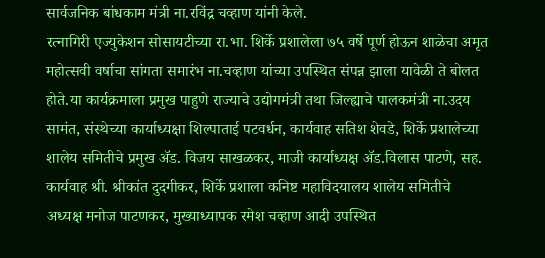सार्वजनिक बांधकाम मंत्री ना.रविंद्र चव्हाण यांनी केले.
रत्नागिरी एज्युकेशन सोसायटीच्या रा.भा. शिर्के प्रशालेला ७५ वर्षे पूर्ण होऊन शाळेचा अमृत महोत्सवी वर्षाचा सांगता समारंभ ना.चव्हाण यांच्या उपस्थित संपन्न झाला यावेळी ते बोलत होते.या कार्यक्रमाला प्रमुख पाहुणे राज्याचे उद्योगमंत्री तथा जिल्ह्याचे पालकमंत्री ना.उदय सामंत, संस्थेच्या कार्याध्यक्षा शिल्पाताई पटवर्धन, कार्यवाह सतिश शेवडे, शिर्के प्रशालेच्या शालेय समितीचे प्रमुख ॲड. विजय साखळकर, माजी कार्याध्यक्ष ॲड.विलास पाटणे, सह. कार्यवाह श्री. श्रीकांत दुदगीकर, शिर्के प्रशाला कनिष्ट महाविदयालय शालेय समितीचे अध्यक्ष मनोज पाटणकर, मुख्याध्यापक रमेश चव्हाण आदी उपस्थित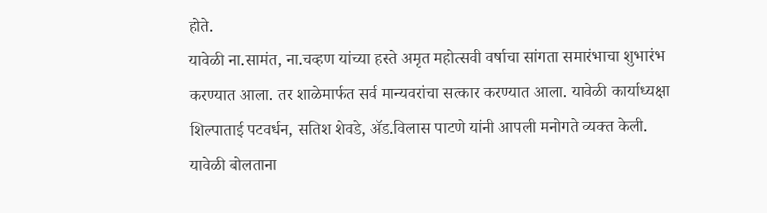होते.
यावेळी ना.सामंत, ना.चव्हण यांच्या हस्ते अमृत महोत्सवी वर्षाचा सांगता समारंभाचा शुभारंभ करण्यात आला. तर शाळेमार्फत सर्व मान्यवरांचा सत्कार करण्यात आला. यावेळी कार्याध्यक्षा शिल्पाताई पटवर्धन, सतिश शेवडे, ॲड.विलास पाटणे यांनी आपली मनोगते व्यक्त केली.
यावेळी बोलताना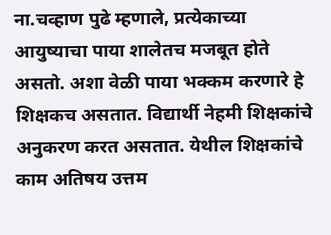ना.चव्हाण पुढे म्हणाले, प्रत्येकाच्या आयुष्याचा पाया शालेतच मजबूत होते असतो. अशा वेळी पाया भक्कम करणारे हे शिक्षकच असतात. विद्यार्थी नेहमी शिक्षकांचे अनुकरण करत असतात. येथील शिक्षकांचे काम अतिषय उत्तम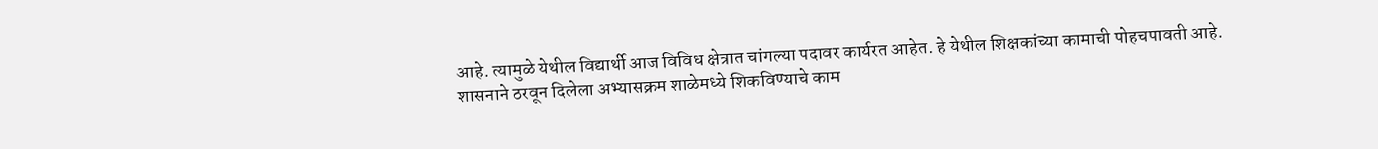आहे. त्यामुळे येथील विद्यार्थी आज विविध क्षेत्रात चांगल्या पदावर कार्यरत आहेत. हे येथील शिक्षकांच्या कामाची पोहचपावती आहे.
शासनाने ठरवून दिलेला अभ्यासक्रम शाळेमध्ये शिकविण्याचे काम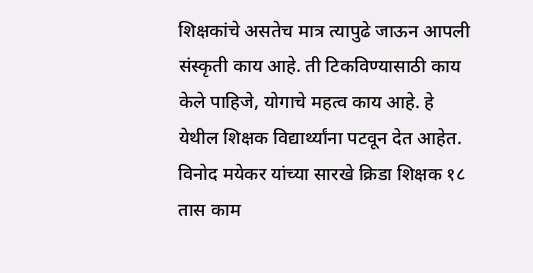शिक्षकांचे असतेच मात्र त्यापुढे जाऊन आपली संस्कृती काय आहे. ती टिकविण्यासाठी काय केले पाहिजे, योगाचे महत्व काय आहे. हे येथील शिक्षक विद्यार्थ्यांना पटवून देत आहेत. विनोद मयेकर यांच्या सारखे क्रिडा शिक्षक १८ तास काम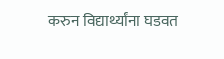करुन विद्यार्थ्यांना घडवत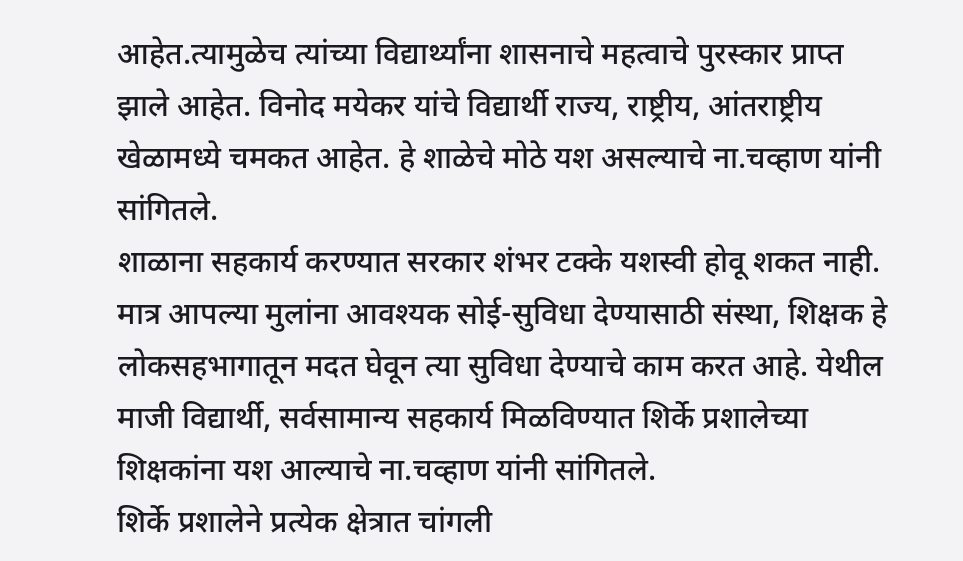आहेत.त्यामुळेच त्यांच्या विद्यार्थ्यांना शासनाचे महत्वाचे पुरस्कार प्राप्त झाले आहेत. विनोद मयेकर यांचे विद्यार्थी राज्य, राष्ट्रीय, आंतराष्ट्रीय खेळामध्ये चमकत आहेत. हे शाळेचे मोठे यश असल्याचे ना.चव्हाण यांनी सांगितले.
शाळाना सहकार्य करण्यात सरकार शंभर टक्के यशस्वी होवू शकत नाही. मात्र आपल्या मुलांना आवश्यक सोई-सुविधा देण्यासाठी संस्था, शिक्षक हे लोकसहभागातून मदत घेवून त्या सुविधा देण्याचे काम करत आहे. येथील माजी विद्यार्थी, सर्वसामान्य सहकार्य मिळविण्यात शिर्के प्रशालेच्या शिक्षकांना यश आल्याचे ना.चव्हाण यांनी सांगितले.
शिर्के प्रशालेने प्रत्येक क्षेत्रात चांगली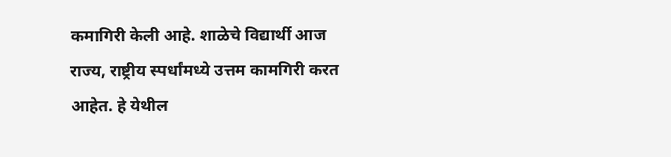कमागिरी केली आहे. शाळेचे विद्यार्थी आज राज्य, राष्ट्रीय स्पर्धांमध्ये उत्तम कामगिरी करत आहेत. हे येथील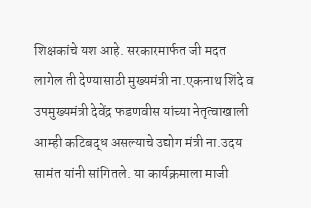शिक्षकांचे यश आहे. सरकारमार्फत जी मदत लागेल ती देण्यासाठी मुख्यमंत्री ना.एकनाथ शिंदे व उपमुख्यमंत्री देवेंद्र फडणवीस यांच्या नेतृत्वाखाली आम्ही कटिबद्ध असल्याचे उद्योग मंत्री ना.उदय सामंत यांनी सांगितले. या कार्यक्रमाला माजी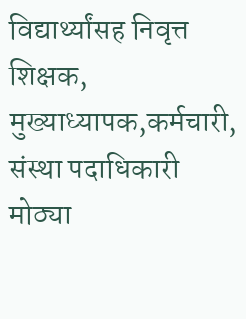विद्यार्थ्यांसह निवृत्त शिक्षक, मुख्याध्यापक,कर्मचारी, संस्था पदाधिकारी मोठ्या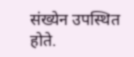संख्येन उपस्थित होते.